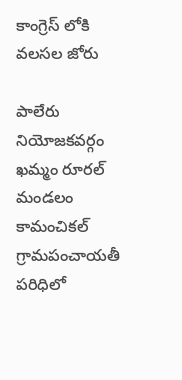కాంగ్రెస్ లోకి వలసల జోరు

పాలేరు నియోజకవర్గం  ఖమ్మం రూరల్ మండలం కామంచికల్ గ్రామపంచాయతీ పరిధిలో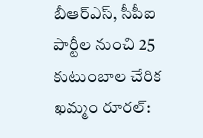బీఆర్‌ఎస్‌, సీపీఐ పార్టీల నుంచి 25 కుటుంబాల చేరిక ఖమ్మం రూరల్‌: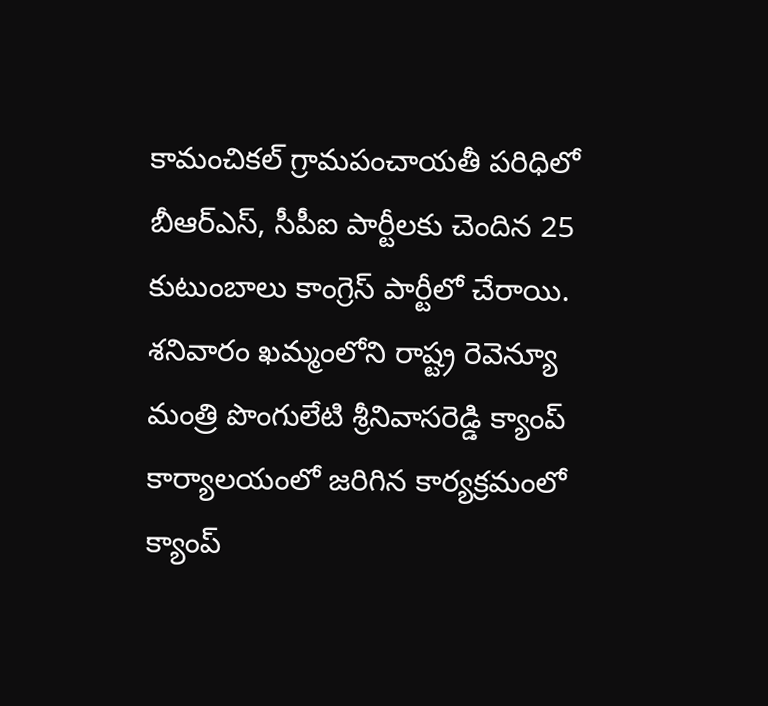కామంచికల్‌ గ్రామపంచాయతీ పరిధిలో బీఆర్‌ఎస్‌, సీపీఐ పార్టీలకు చెందిన 25 కుటుంబాలు కాంగ్రెస్‌ పార్టీలో చేరాయి. శనివారం ఖమ్మంలోని రాష్ట్ర రెవెన్యూ మంత్రి పొంగులేటి శ్రీనివాసరెడ్డి క్యాంప్ కార్యాలయంలో జరిగిన కార్యక్రమంలో క్యాంప్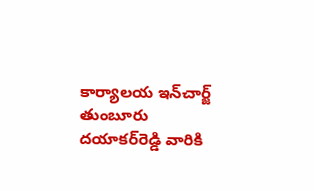కార్యాలయ ఇన్‌చార్జ్ తుంబూరు దయాకర్‌రెడ్డి వారికి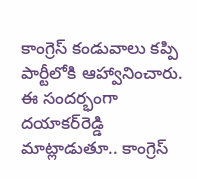కాంగ్రెస్‌ కండువాలు కప్పి పార్టీలోకి ఆహ్వానించారు. ఈ సందర్భంగా దయాకర్‌రెడ్డి మాట్లాడుతూ.. కాంగ్రెస్‌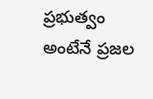ప్రభుత్వం అంటేనే ప్రజల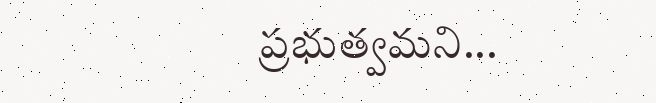ప్రభుత్వమని...